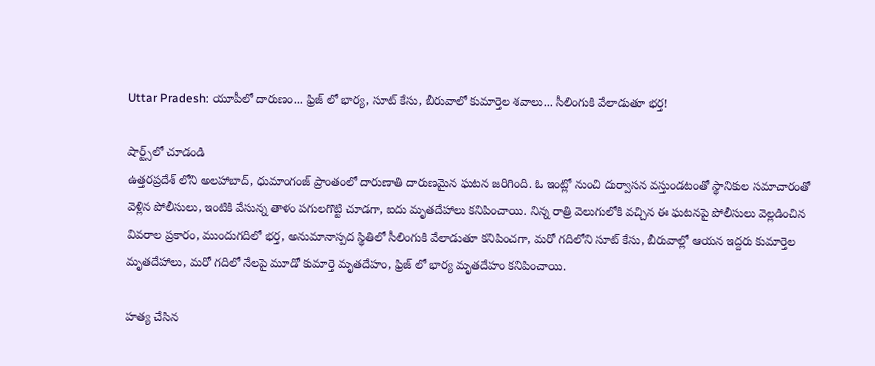Uttar Pradesh: యూపీలో దారుణం... ఫ్రిజ్ లో భార్య, సూట్ కేసు, బీరువాలో కుమార్తెల శవాలు... సీలింగుకి వేలాడుతూ భర్త!

షార్ట్స్‌లో చూడండి
ఉత్తరప్రదేశ్ లోని అలహాబాద్, ధుమాంగంజ్ ప్రాంతంలో దారుణాతి దారుణమైన ఘటన జరిగింది. ఓ ఇంట్లో నుంచి దుర్వాసన వస్తుండటంతో స్థానికుల సమాచారంతో వెళ్లిన పోలీసులు, ఇంటికి వేసున్న తాళం పగులగొట్టి చూడగా, ఐదు మృతదేహాలు కనిపించాయి. నిన్న రాత్రి వెలుగులోకి వచ్చిన ఈ ఘటనపై పోలీసులు వెల్లడించిన వివరాల ప్రకారం, ముందుగదిలో భర్త, అనుమానాస్పద స్థితిలో సీలింగుకి వేలాడుతూ కనిపించగా, మరో గదిలోని సూట్ కేసు, బీరువాల్లో ఆయన ఇద్దరు కుమార్తెల మృతదేహాలు, మరో గదిలో నేలపై మూడో కుమార్తె మృతదేహం, ఫ్రిజ్ లో భార్య మృతదేహం కనిపించాయి.

హత్య చేసిన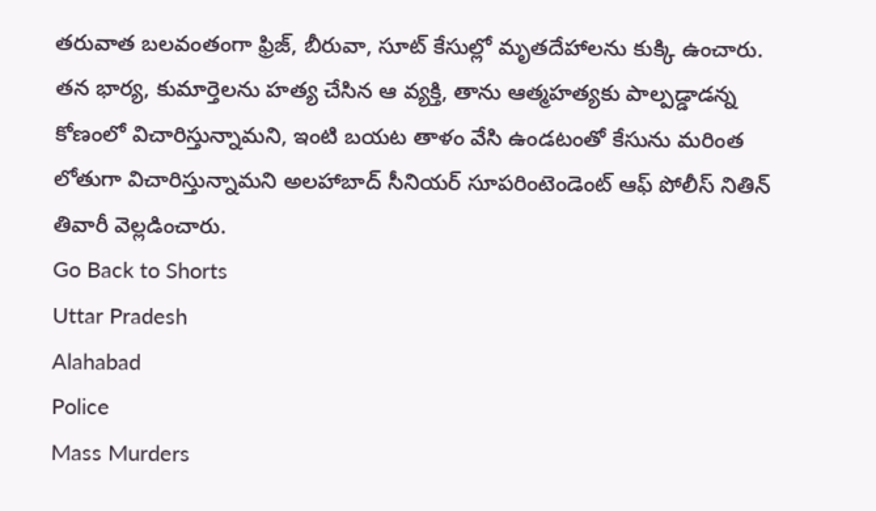తరువాత బలవంతంగా ఫ్రిజ్, బీరువా, సూట్ కేసుల్లో మృతదేహాలను కుక్కి ఉంచారు. తన భార్య, కుమార్తెలను హత్య చేసిన ఆ వ్యక్తి, తాను ఆత్మహత్యకు పాల్పడ్డాడన్న కోణంలో విచారిస్తున్నామని, ఇంటి బయట తాళం వేసి ఉండటంతో కేసును మరింత లోతుగా విచారిస్తున్నామని అలహాబాద్ సీనియర్ సూపరింటెండెంట్ ఆఫ్ పోలీస్ నితిన్ తివారీ వెల్లడించారు.
Go Back to Shorts
Uttar Pradesh
Alahabad
Police
Mass Murders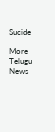Sucide

More Telugu News